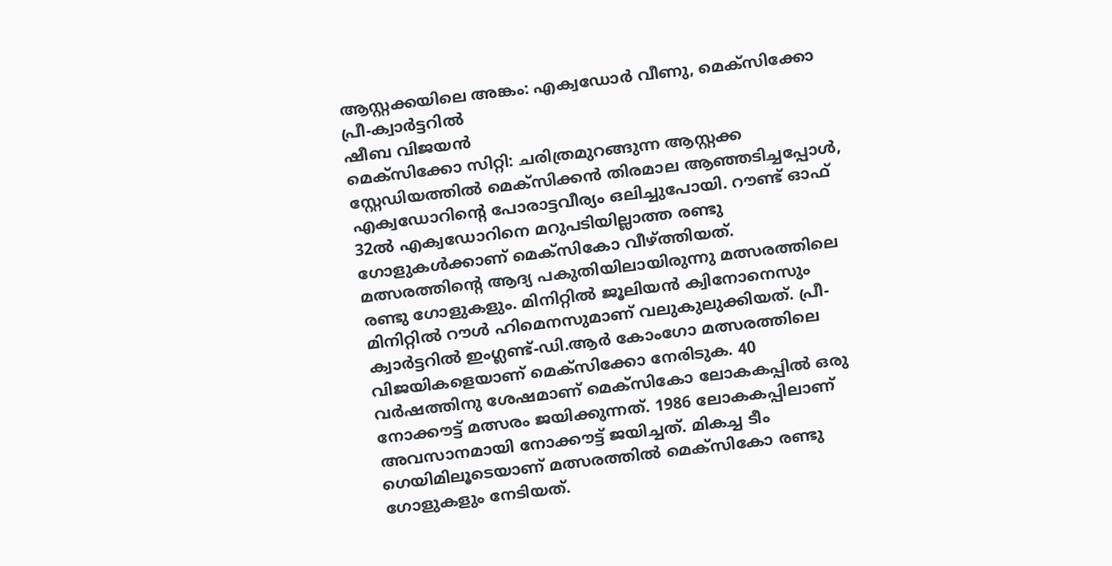ആസ്റ്റക്കയിലെ അങ്കം: എക്വഡോർ വീണു, മെക്സിക്കോ പ്രീ-ക്വാർട്ടറിൽ
ഷീബ വിജയൻ
മെക്സിക്കോ സിറ്റി: ചരിത്രമുറങ്ങുന്ന ആസ്റ്റക്ക സ്റ്റേഡിയത്തിൽ മെക്സിക്കൻ തിരമാല ആഞ്ഞടിച്ചപ്പോൾ, എക്വഡോറിന്റെ പോരാട്ടവീര്യം ഒലിച്ചുപോയി. റൗണ്ട് ഓഫ് 32ൽ എക്വഡോറിനെ മറുപടിയില്ലാത്ത രണ്ടു ഗോളുകൾക്കാണ് മെക്സികോ വീഴ്ത്തിയത്. മത്സരത്തിന്റെ ആദ്യ പകുതിയിലായിരുന്നു മത്സരത്തിലെ രണ്ടു ഗോളുകളും. മിനിറ്റിൽ ജൂലിയൻ ക്വിനോനെസും മിനിറ്റിൽ റൗൾ ഹിമെനസുമാണ് വലുകുലുക്കിയത്. പ്രീ-ക്വാർട്ടറിൽ ഇംഗ്ലണ്ട്-ഡി.ആർ കോംഗോ മത്സരത്തിലെ വിജയികളെയാണ് മെക്സിക്കോ നേരിടുക. 40 വർഷത്തിനു ശേഷമാണ് മെക്സികോ ലോകകപ്പിൽ ഒരു നോക്കൗട്ട് മത്സരം ജയിക്കുന്നത്. 1986 ലോകകപ്പിലാണ് അവസാനമായി നോക്കൗട്ട് ജയിച്ചത്. മികച്ച ടീം ഗെയിമിലൂടെയാണ് മത്സരത്തിൽ മെക്സികോ രണ്ടു ഗോളുകളും നേടിയത്.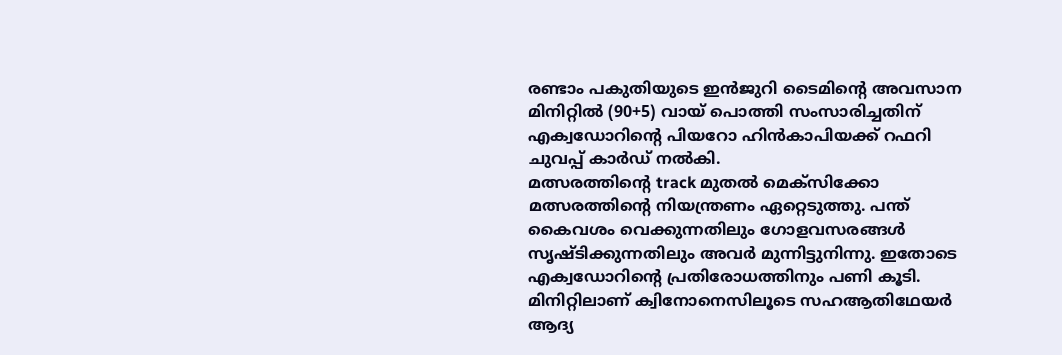രണ്ടാം പകുതിയുടെ ഇൻജുറി ടൈമിന്റെ അവസാന മിനിറ്റിൽ (90+5) വായ് പൊത്തി സംസാരിച്ചതിന് എക്വഡോറിന്റെ പിയറോ ഹിൻകാപിയക്ക് റഫറി ചുവപ്പ് കാർഡ് നൽകി.
മത്സരത്തിന്റെ track മുതൽ മെക്സിക്കോ മത്സരത്തിന്റെ നിയന്ത്രണം ഏറ്റെടുത്തു. പന്ത് കൈവശം വെക്കുന്നതിലും ഗോളവസരങ്ങൾ സൃഷ്ടിക്കുന്നതിലും അവർ മുന്നിട്ടുനിന്നു. ഇതോടെ എക്വഡോറിന്റെ പ്രതിരോധത്തിനും പണി കൂടി. മിനിറ്റിലാണ് ക്വിനോനെസിലൂടെ സഹആതിഥേയർ ആദ്യ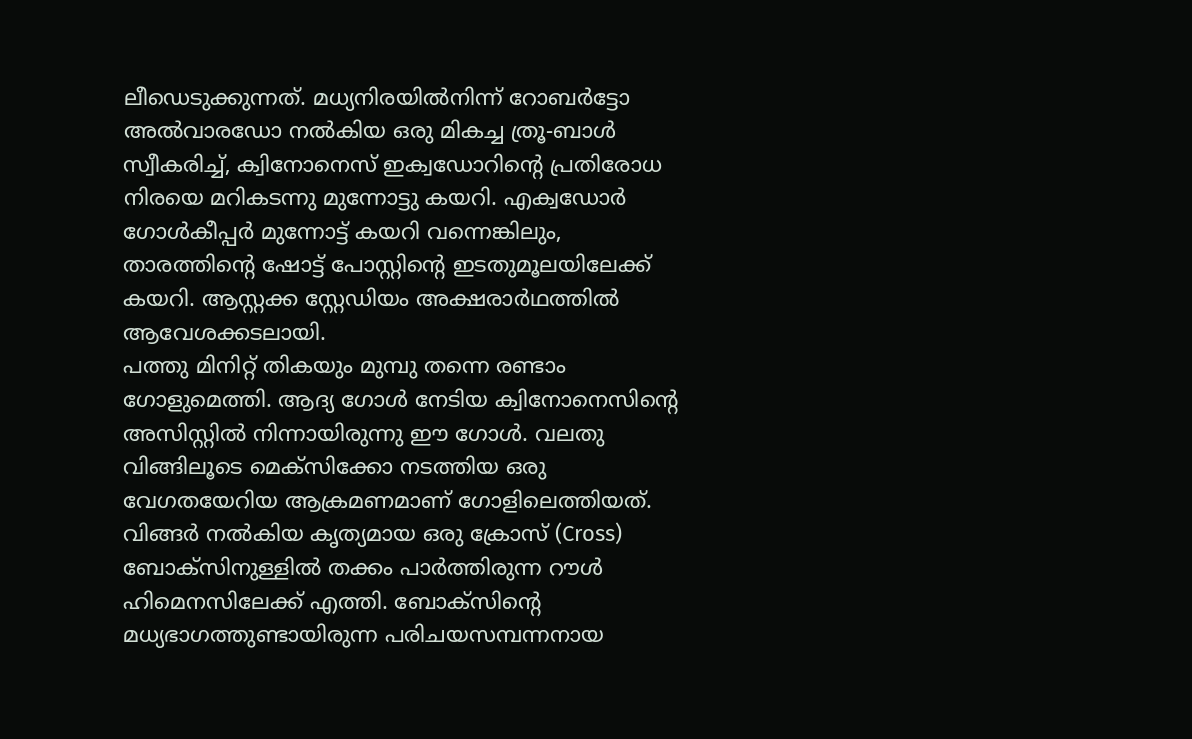ലീഡെടുക്കുന്നത്. മധ്യനിരയിൽനിന്ന് റോബർട്ടോ അൽവാരഡോ നൽകിയ ഒരു മികച്ച ത്രൂ-ബാൾ സ്വീകരിച്ച്, ക്വിനോനെസ് ഇക്വഡോറിന്റെ പ്രതിരോധ നിരയെ മറികടന്നു മുന്നോട്ടു കയറി. എക്വഡോർ ഗോൾകീപ്പർ മുന്നോട്ട് കയറി വന്നെങ്കിലും, താരത്തിന്റെ ഷോട്ട് പോസ്റ്റിന്റെ ഇടതുമൂലയിലേക്ക് കയറി. ആസ്റ്റക്ക സ്റ്റേഡിയം അക്ഷരാർഥത്തിൽ ആവേശക്കടലായി.
പത്തു മിനിറ്റ് തികയും മുമ്പു തന്നെ രണ്ടാം ഗോളുമെത്തി. ആദ്യ ഗോൾ നേടിയ ക്വിനോനെസിന്റെ അസിസ്റ്റിൽ നിന്നായിരുന്നു ഈ ഗോൾ. വലതു വിങ്ങിലൂടെ മെക്സിക്കോ നടത്തിയ ഒരു വേഗതയേറിയ ആക്രമണമാണ് ഗോളിലെത്തിയത്. വിങ്ങർ നൽകിയ കൃത്യമായ ഒരു ക്രോസ് (Cross) ബോക്സിനുള്ളിൽ തക്കം പാർത്തിരുന്ന റൗൾ ഹിമെനസിലേക്ക് എത്തി. ബോക്സിന്റെ മധ്യഭാഗത്തുണ്ടായിരുന്ന പരിചയസമ്പന്നനായ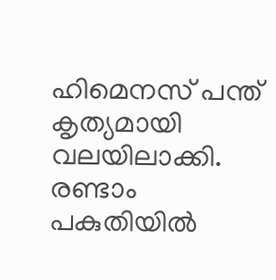ഹിമെനസ് പന്ത് കൃത്യമായി വലയിലാക്കി. രണ്ടാം പകുതിയിൽ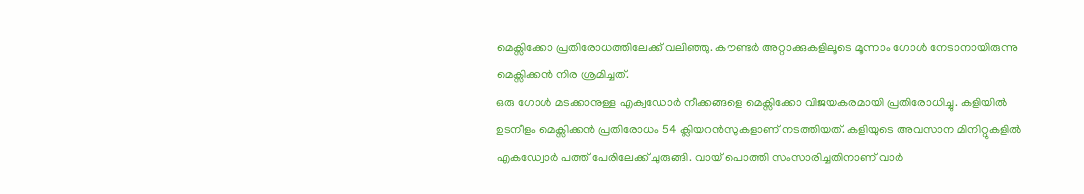മെക്സിക്കോ പ്രതിരോധത്തിലേക്ക് വലിഞ്ഞു. കൗണ്ടർ അറ്റാക്കുകളിലൂടെ മൂന്നാം ഗോൾ നേടാനായിരുന്നു മെക്സിക്കൻ നിര ശ്രമിച്ചത്.
ഒരു ഗോൾ മടക്കാനുള്ള എക്വഡോർ നീക്കങ്ങളെ മെക്സിക്കോ വിജയകരമായി പ്രതിരോധിച്ചു. കളിയിൽ ഉടനീളം മെക്സിക്കൻ പ്രതിരോധം 54 ക്ലിയറൻസുകളാണ് നടത്തിയത്. കളിയുടെ അവസാന മിനിറ്റുകളിൽ എകഡ്വോർ പത്ത് പേരിലേക്ക് ചുരുങ്ങി. വായ് പൊത്തി സംസാരിച്ചതിനാണ് വാർ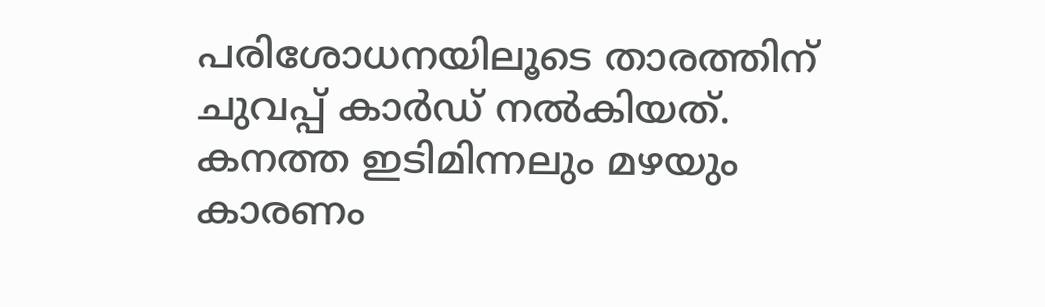പരിശോധനയിലൂടെ താരത്തിന് ചുവപ്പ് കാർഡ് നൽകിയത്. കനത്ത ഇടിമിന്നലും മഴയും കാരണം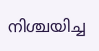നിശ്ചയിച്ച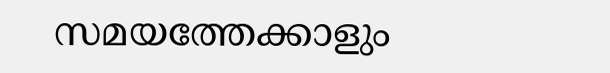സമയത്തേക്കാളും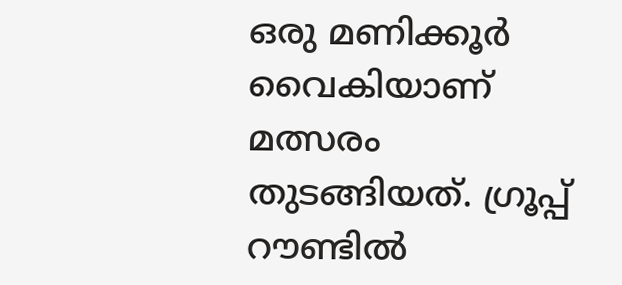ഒരു മണിക്കൂർ വൈകിയാണ് മത്സരം തുടങ്ങിയത്. ഗ്രൂപ്പ് റൗണ്ടിൽ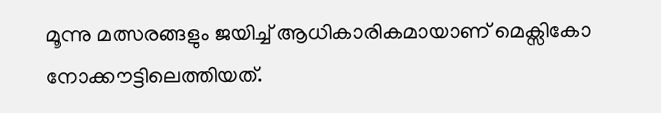മൂന്നു മത്സരങ്ങളും ജയിച്ച് ആധികാരികമായാണ് മെക്സികോ നോക്കൗട്ടിലെത്തിയത്.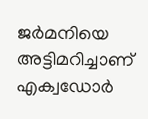ജർമനിയെ അട്ടിമറിച്ചാണ് എക്വഡോർ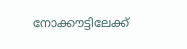നോക്കൗട്ടിലേക്ക്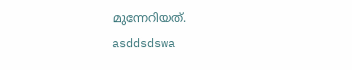മുന്നേറിയത്.
asddsdswa